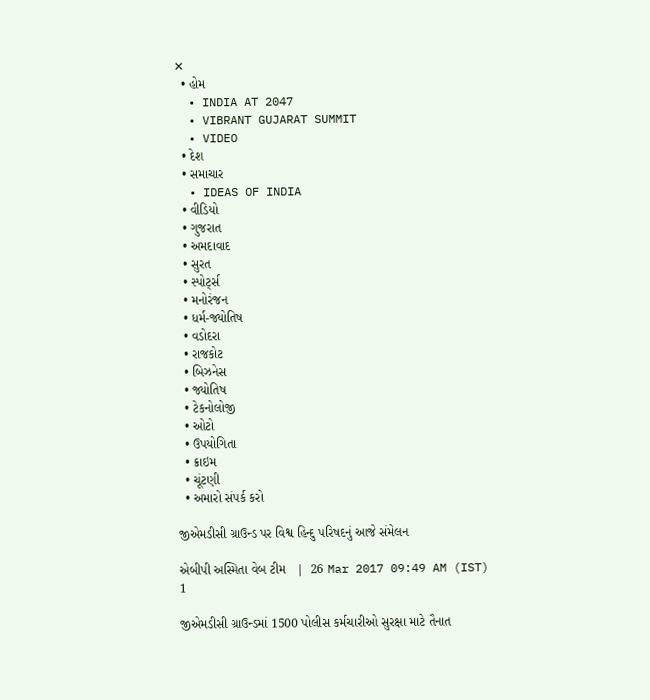✕
  • હોમ
  • INDIA AT 2047
  • VIBRANT GUJARAT SUMMIT
  • VIDEO
  • દેશ
  • સમાચાર
  • IDEAS OF INDIA
  • વીડિયો
  • ગુજરાત
  • અમદાવાદ
  • સુરત
  • સ્પોર્ટ્સ
  • મનોરંજન
  • ધર્મ-જ્યોતિષ
  • વડોદરા
  • રાજકોટ
  • બિઝનેસ
  • જ્યોતિષ
  • ટેકનોલોજી
  • ઓટો
  • ઉપયોગિતા
  • ક્રાઇમ
  • ચૂંટણી
  • અમારો સંપર્ક કરો

જીએમડીસી ગ્રાઉન્ડ પર વિશ્વ હિન્દુ પરિષદનું આજે સંમેલન

એબીપી અસ્મિતા વેબ ટીમ   |  26 Mar 2017 09:49 AM (IST)
1

જીએમડીસી ગ્રાઉન્ડમાં 1500 પોલીસ કર્મચારીઓ સુરક્ષા માટે તૈનાત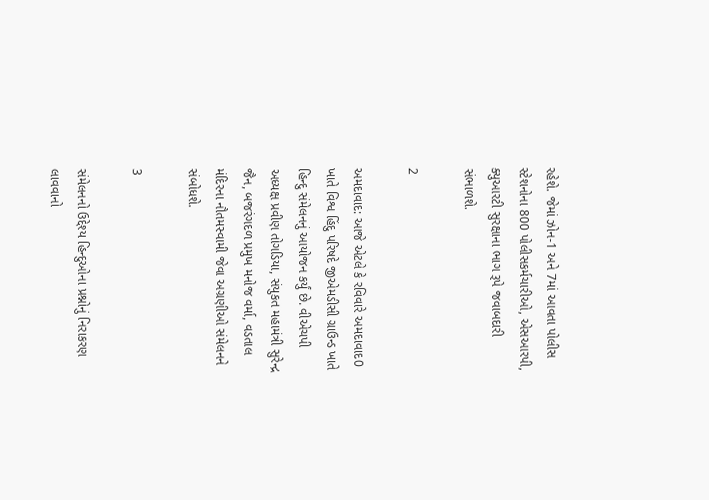રહેશે. જેમાં ઝોન-1 અને 7માં આવતા પોલીસ સ્ટેશનોના 800 પોલીસકર્મચારીઓ, એસઆરપી, ક્યુઆરટી સુરક્ષાના ભાગ રૂપે જવાબદારી સંભાળશે.

2

અમદાવાદ: આજે એટલે કે રવિવારે અમદાવાદ0 ખાતે વિશ્વ હિંદુ પરિષદે જીએમડીસી ગ્રાઉન્ડ ખાતે હિન્દુ સંમેલનનું આયોજન કર્યું છે. વીએચપી અધ્યક્ષ પ્રવીણ તોગડિયા, સંયુકત મહામંત્રી સુરેન્દ્ર જૈન, બજરંગદળ પ્રમુખ મનોજ વર્મા, વડતાલ મંદિરના નૌતમસ્વામી જેવા અગ્રણીઓ સંમેલનને સંબોધશે.

3

સંમેલનનો ઉદ્દેશ્ય હિન્દુઓના પ્રશ્નોનું નિરાકરણ લાવવાનો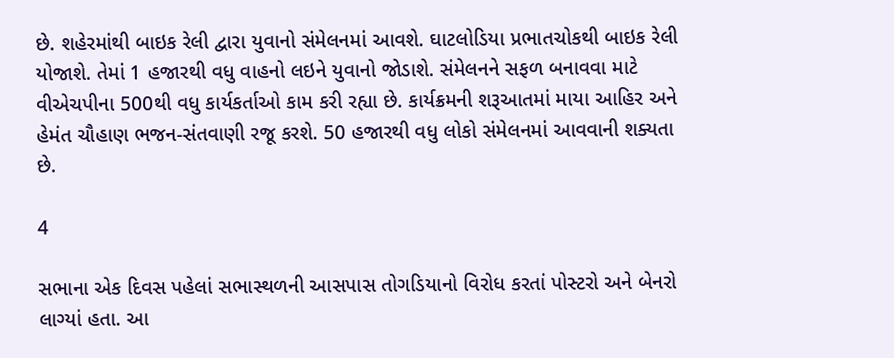છે. શહેરમાંથી બાઇક રેલી દ્વારા યુવાનો સંમેલનમાં આવશે. ઘાટલોડિયા પ્રભાતચોકથી બાઇક રેલી યોજાશે. તેમાં 1 હજારથી વધુ વાહનો લઇને યુવાનો જોડાશે. સંમેલનને સફળ બનાવવા માટે વીએચપીના 500થી વધુ કાર્યકર્તાઓ કામ કરી રહ્યા છે. કાર્યક્રમની શરૂઆતમાં માયા આહિર અને હેમંત ચૌહાણ ભજન-સંતવાણી રજૂ કરશે. 50 હજારથી વધુ લોકો સંમેલનમાં આવવાની શક્યતા છે.

4

સભાના એક દિવસ પહેલાં સભાસ્થળની આસપાસ તોગડિયાનો વિરોધ કરતાં પોસ્ટરો અને બેનરો લાગ્યાં હતા. આ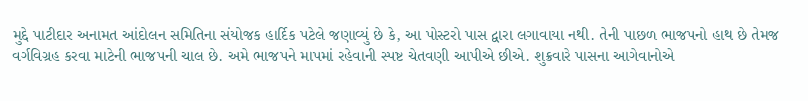મુદ્દે પાટીદાર અનામત આંદોલન સમિતિના સંયોજક હાર્દિક પટેલે જણાવ્યું છે કે, આ પોસ્ટરો પાસ દ્વારા લગાવાયા નથી. તેની પાછળ ભાજપનો હાથ છે તેમજ વર્ગવિગ્રહ કરવા માટેની ભાજપની ચાલ છે. અમે ભાજપને માપમાં રહેવાની સ્પષ્ટ ચેતવણી આપીએ છીએ. શુક્રવારે પાસના આગેવાનોએ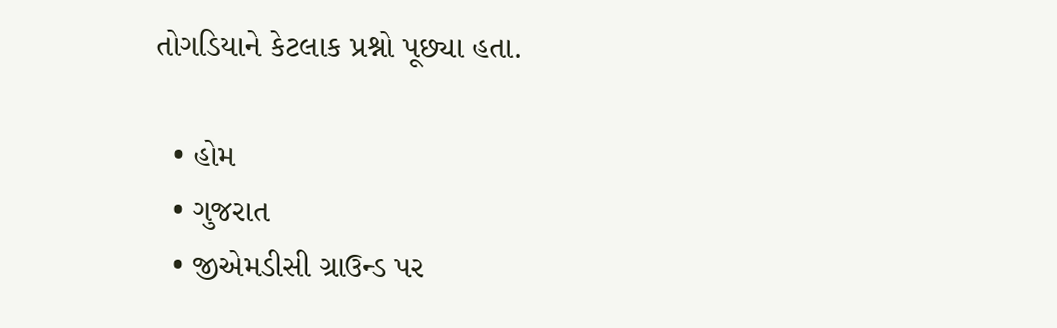તોગડિયાને કેટલાક પ્રશ્નો પૂછ્યા હતા.

  • હોમ
  • ગુજરાત
  • જીએમડીસી ગ્રાઉન્ડ પર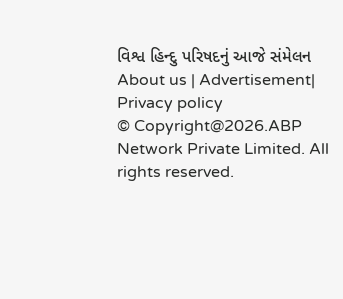વિશ્વ હિન્દુ પરિષદનું આજે સંમેલન
About us | Advertisement| Privacy policy
© Copyright@2026.ABP Network Private Limited. All rights reserved.